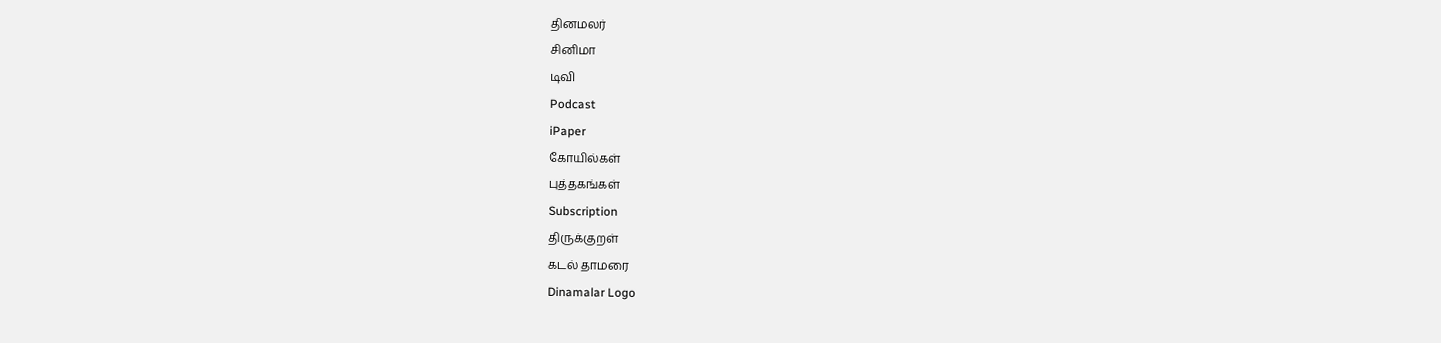தினமலர்
சினிமா
டிவி
Podcast
iPaper
கோயில்கள்
புத்தகங்கள்
Subscription
திருக்குறள்
கடல் தாமரை
Dinamalar Logo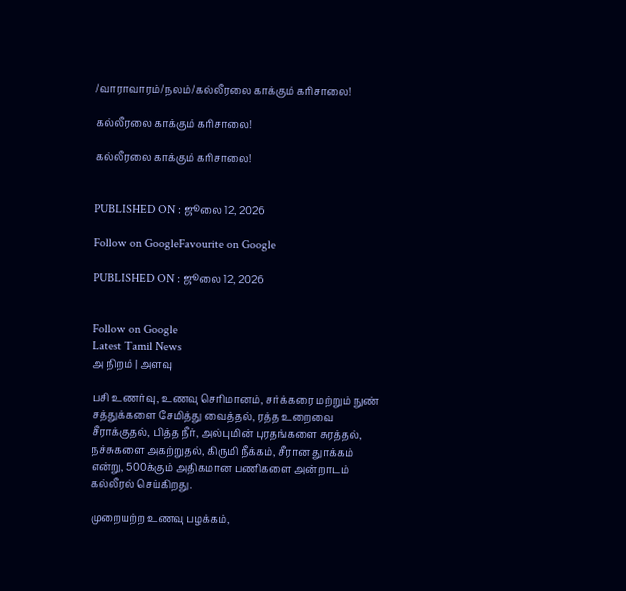/வாராவாரம்/நலம்/கல்லீரலை காக்கும் கரிசாலை!

கல்லீரலை காக்கும் கரிசாலை!

கல்லீரலை காக்கும் கரிசாலை!


PUBLISHED ON : ஜூலை 12, 2026

Follow on GoogleFavourite on Google

PUBLISHED ON : ஜூலை 12, 2026


Follow on Google
Latest Tamil News
அ நிறம் | அளவு

பசி உணர்வு, உணவு செரிமானம், சர்க்கரை மற்றும் நுண் சத்துக்களை சேமித்து வைத்தல், ரத்த உறைவை சீராக்குதல், பித்த நீர், அல்புமின் புரதங்களை சுரத்தல், நச்சுகளை அகற்றுதல், கிருமி நீக்கம், சீரான துாக்கம் என்று, 500க்கும் அதிகமான பணிகளை அன்றாடம் கல்லீரல் செய்கிறது.

முறையற்ற உணவு பழக்கம்,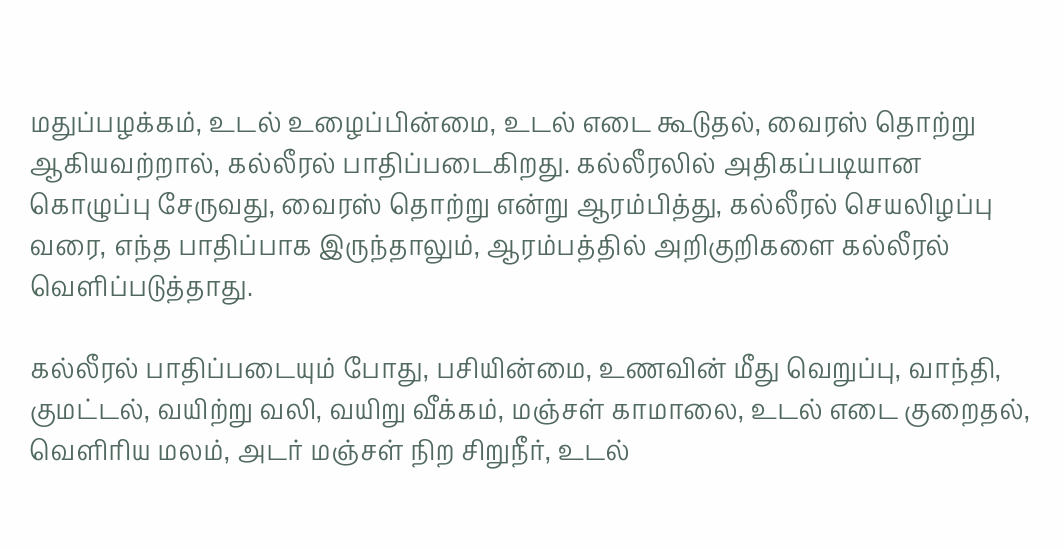மதுப்பழக்கம், உடல் உழைப்பின்மை, உடல் எடை கூடுதல், வைரஸ் தொற்று ஆகியவற்றால், கல்லீரல் பாதிப்படைகிறது. கல்லீரலில் அதிகப்படியான கொழுப்பு சேருவது, வைரஸ் தொற்று என்று ஆரம்பித்து, கல்லீரல் செயலிழப்பு வரை, எந்த பாதிப்பாக இருந்தாலும், ஆரம்பத்தில் அறிகுறிகளை கல்லீரல் வெளிப்படுத்தாது.

கல்லீரல் பாதிப்படையும் போது, பசியின்மை, உணவின் மீது வெறுப்பு, வாந்தி, குமட்டல், வயிற்று வலி, வயிறு வீக்கம், மஞ்சள் காமாலை, உடல் எடை குறைதல், வெளிரிய மலம், அடர் மஞ்சள் நிற சிறுநீர், உடல்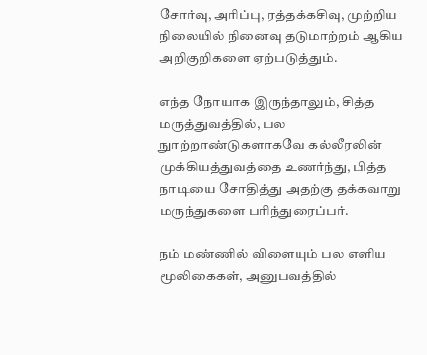சோர்வு, அரிப்பு, ரத்தக்கசிவு, முற்றிய நிலையில் நினைவு தடுமாற்றம் ஆகிய அறிகுறிகளை ஏற்படுத்தும்.

எந்த நோயாக இருந்தாலும், சித்த மருத்துவத்தில், பல நுாற்றாண்டுகளாகவே கல்லீரலின் முக்கியத்துவத்தை உணர்ந்து, பித்த நாடியை சோதித்து அதற்கு தக்கவாறு மருந்துகளை பரிந்துரைப்பர்.

நம் மண்ணில் விளையும் பல எளிய மூலிகைகள், அனுபவத்தில்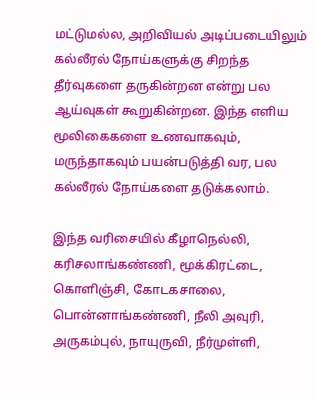மட்டுமல்ல, அறிவியல் அடிப்படையிலும் கல்லீரல் நோய்களுக்கு சிறந்த தீர்வுகளை தருகின்றன என்று பல ஆய்வுகள் கூறுகின்றன. இந்த எளிய மூலிகைகளை உணவாகவும், மருந்தாகவும் பயன்படுத்தி வர, பல கல்லீரல் நோய்களை தடுக்கலாம்.

இந்த வரிசையில் கீழாநெல்லி, கரிசலாங்கண்ணி, மூக்கிரட்டை, கொளிஞ்சி, கோடகசாலை, பொன்னாங்கண்ணி, நீலி அவுரி, அருகம்புல், நாயுருவி, நீர்முள்ளி,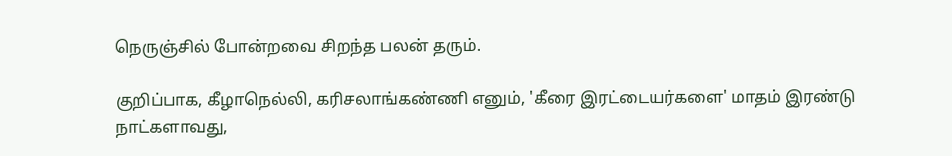நெருஞ்சில் போன்றவை சிறந்த பலன் தரும்.

குறிப்பாக, கீழாநெல்லி, கரிசலாங்கண்ணி எனும், 'கீரை இரட்டையர்களை' மாதம் இரண்டு நாட்களாவது,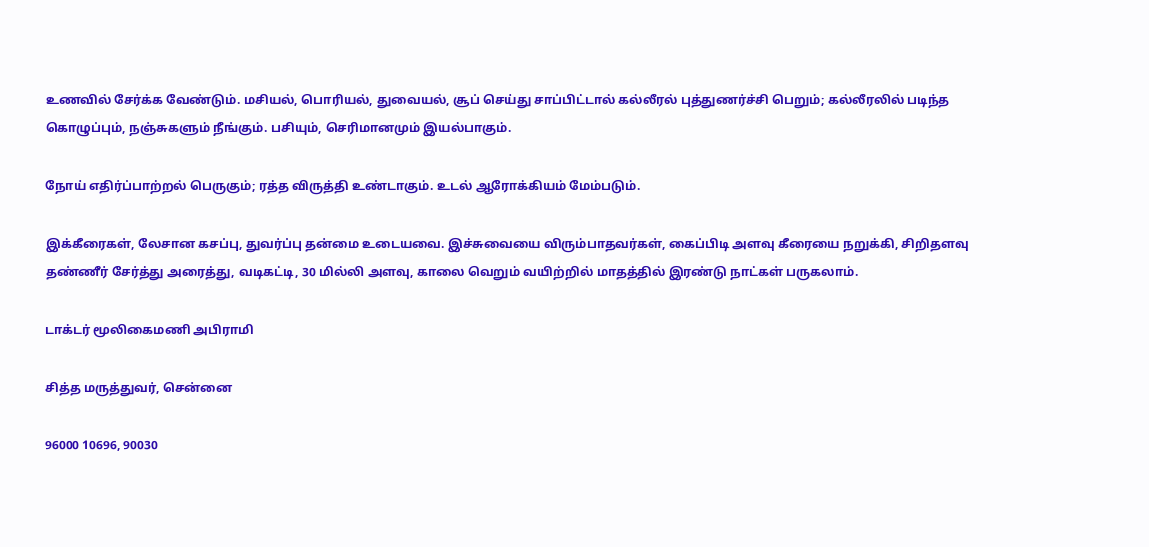உணவில் சேர்க்க வேண்டும். மசியல், பொரியல், துவையல், சூப் செய்து சாப்பிட்டால் கல்லீரல் புத்துணர்ச்சி பெறும்; கல்லீரலில் படிந்த கொழுப்பும், நஞ்சுகளும் நீங்கும். பசியும், செரிமானமும் இயல்பாகும்.

நோய் எதிர்ப்பாற்றல் பெருகும்; ரத்த விருத்தி உண்டாகும். உடல் ஆரோக்கியம் மேம்படும்.

இக்கீரைகள், லேசான கசப்பு, துவர்ப்பு தன்மை உடையவை. இச்சுவையை விரும்பாதவர்கள், கைப்பிடி அளவு கீரையை நறுக்கி, சிறிதளவு தண்ணீர் சேர்த்து அரைத்து, வடிகட்டி, 30 மில்லி அளவு, காலை வெறும் வயிற்றில் மாதத்தில் இரண்டு நாட்கள் பருகலாம்.

டாக்டர் மூலிகைமணி அபிராமி

சித்த மருத்துவர், சென்னை

96000 10696, 90030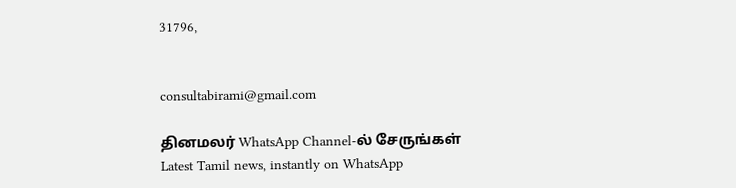31796,


consultabirami@gmail.com

தினமலர் WhatsApp Channel-ல் சேருங்கள்
Latest Tamil news, instantly on WhatsApp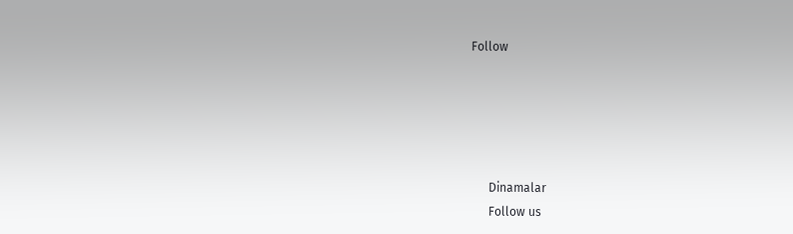Follow





      Dinamalar
      Follow us